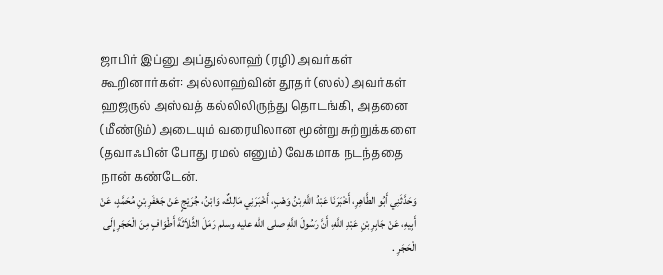ஜாபிர் இப்னு அப்துல்லாஹ் (ரழி) அவர்கள் கூறினார்கள்: அல்லாஹ்வின் தூதர் (ஸல்) அவர்கள் ஹஜருல் அஸ்வத் கல்லிலிருந்து தொடங்கி, அதனை (மீண்டும்) அடையும் வரையிலான மூன்று சுற்றுக்களை (தவாஃபின் போது ரமல் எனும்) வேகமாக நடந்ததை நான் கண்டேன்.
وَحَدَّثَنِي أَبُو الطَّاهِرِ، أَخْبَرَنَا عَبْدُ اللَّهِ بْنُ وَهْبٍ، أَخْبَرَنِي مَالِكٌ، وَابْنُ، جُرَيْجٍ عَنْ جَعْفَرِ بْنِ مُحَمَّدٍ، عَنْ أَبِيهِ، عَنْ جَابِرِ بْنِ عَبْدِ اللَّهِ، أَنَّ رَسُولَ اللَّهِ صلى الله عليه وسلم رَمَلَ الثَّلاَثَةَ أَطْوَافٍ مِنَ الْحَجَرِ إِلَى الْحَجَرِ .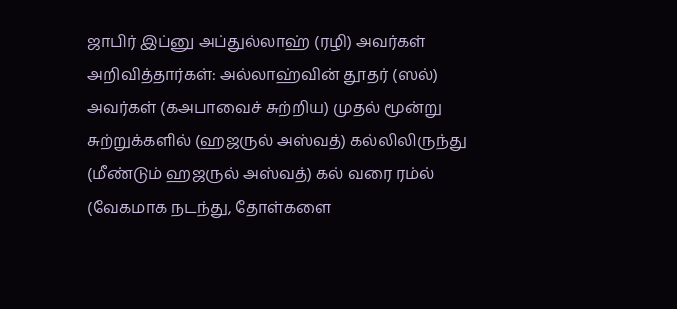ஜாபிர் இப்னு அப்துல்லாஹ் (ரழி) அவர்கள் அறிவித்தார்கள்: அல்லாஹ்வின் தூதர் (ஸல்) அவர்கள் (கஅபாவைச் சுற்றிய) முதல் மூன்று சுற்றுக்களில் (ஹஜருல் அஸ்வத்) கல்லிலிருந்து (மீண்டும் ஹஜருல் அஸ்வத்) கல் வரை ரம்ல் (வேகமாக நடந்து, தோள்களை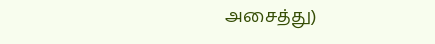அசைத்து)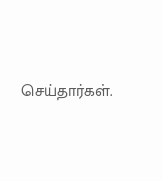செய்தார்கள்.